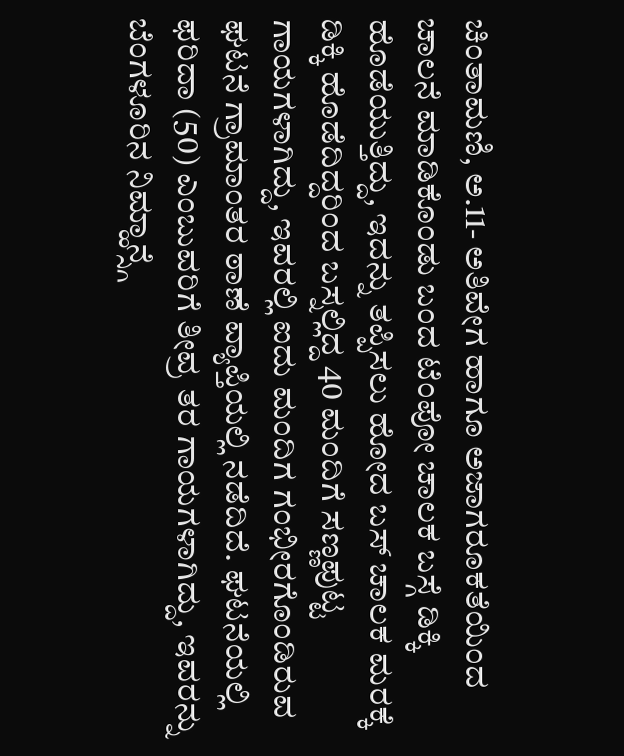ಚಿಂತಾಮಣಿ, ಅ.11- ಅತಿವೇಗ ಹಾಗೂ ಅಜಾಗರೂಕತೆಯಿಂದ ಚಾಲನೆ ಮಾಡಿಕೊಂಡು ಬಂದ ಟೆಂಪೋ ಚಾಲಕ ಬಸ್ಗೆ ಡಿಕ್ಕಿ ಹೊಡೆಯುತ್ತಿದ್ದು, ಇದನ್ನು ತಪ್ಪಿಸಲು ಹೋದ ಬಸ್ ಚಾಲಕ ಮರಕ್ಕೆ ಡಿಕ್ಕಿ ಹೊಡೆದಿದ್ದರಿಂದ ಬಸ್ನಲ್ಲಿದ್ದ 40 ಮಂದಿಗೆ ಸಣ್ಣಪುಟ್ಟ ಗಾಯಗಳಾಗಿದ್ದು, ಇವರಲ್ಲಿ ಐದು ಮಂದಿಗ ಗಂಭೀರಗೊಂಡಿರುವ ಘಟನೆ ಗ್ರಾಮಾಂತರ ಠಾಣೆ ವ್ಯಾಪ್ತಿಯಲ್ಲಿ ನಡೆದಿದೆ. ಘಟನೆಯಲ್ಲಿ ಫರಿದಾ (50) ಎಂಬುವರಿಗೆ ತೀವ್ರ ತರ ಗಾಯಗಳಾಗಿದ್ದು, ಇವರನ್ನು ಬೆಂಗಳೂರಿನ ನಿಮ್ಹಾನ್ಸ್ಗೆ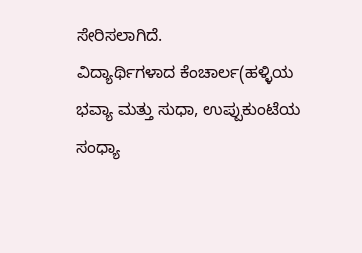ಸೇರಿಸಲಾಗಿದೆ.
ವಿದ್ಯಾರ್ಥಿಗಳಾದ ಕೆಂಚಾರ್ಲ(ಹಳ್ಳಿಯ ಭವ್ಯಾ ಮತ್ತು ಸುಧಾ, ಉಪ್ಪುಕುಂಟೆಯ ಸಂಧ್ಯಾ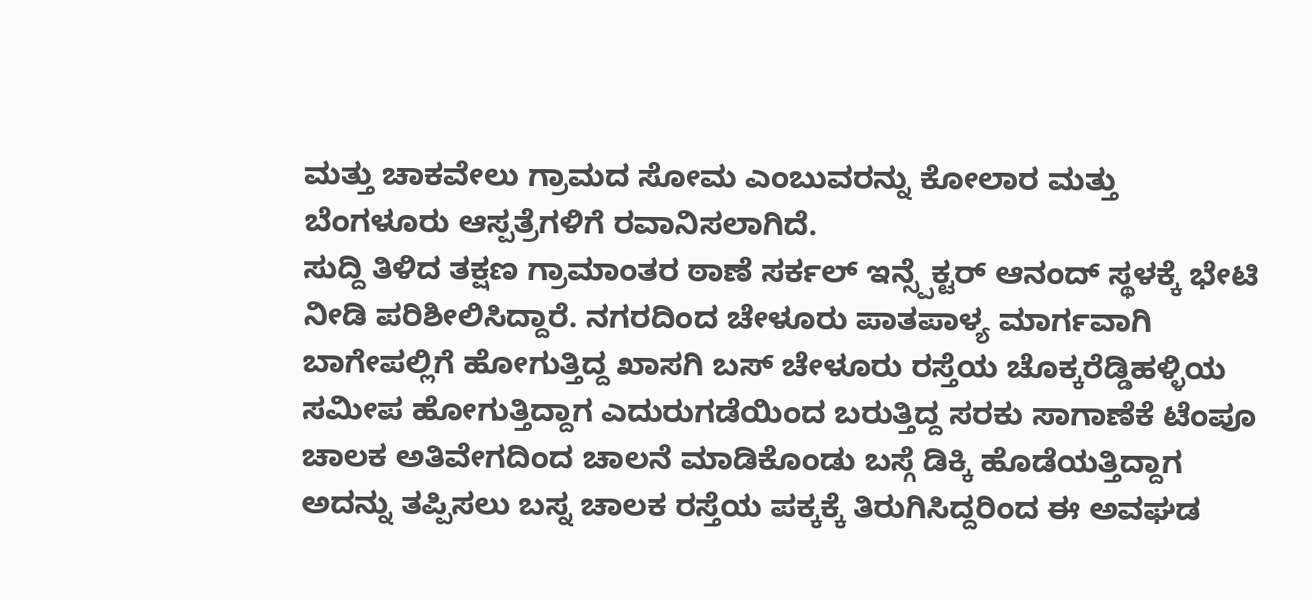ಮತ್ತು ಚಾಕವೇಲು ಗ್ರಾಮದ ಸೋಮ ಎಂಬುವರನ್ನು ಕೋಲಾರ ಮತ್ತು ಬೆಂಗಳೂರು ಆಸ್ಪತ್ರೆಗಳಿಗೆ ರವಾನಿಸಲಾಗಿದೆ.
ಸುದ್ದಿ ತಿಳಿದ ತಕ್ಷಣ ಗ್ರಾಮಾಂತರ ಠಾಣೆ ಸರ್ಕಲ್ ಇನ್ಸ್ಪೆಕ್ಟರ್ ಆನಂದ್ ಸ್ಥಳಕ್ಕೆ ಭೇಟಿ ನೀಡಿ ಪರಿಶೀಲಿಸಿದ್ದಾರೆ. ನಗರದಿಂದ ಚೇಳೂರು ಪಾತಪಾಳ್ಯ ಮಾರ್ಗವಾಗಿ ಬಾಗೇಪಲ್ಲಿಗೆ ಹೋಗುತ್ತಿದ್ದ ಖಾಸಗಿ ಬಸ್ ಚೇಳೂರು ರಸ್ತೆಯ ಚೊಕ್ಕರೆಡ್ಡಿಹಳ್ಳಿಯ ಸಮೀಪ ಹೋಗುತ್ತಿದ್ದಾಗ ಎದುರುಗಡೆಯಿಂದ ಬರುತ್ತಿದ್ದ ಸರಕು ಸಾಗಾಣೆಕೆ ಟೆಂಪೂ ಚಾಲಕ ಅತಿವೇಗದಿಂದ ಚಾಲನೆ ಮಾಡಿಕೊಂಡು ಬಸ್ಗೆ ಡಿಕ್ಕಿ ಹೊಡೆಯತ್ತಿದ್ದಾಗ ಅದನ್ನು ತಪ್ಪಿಸಲು ಬಸ್ನ ಚಾಲಕ ರಸ್ತೆಯ ಪಕ್ಕಕ್ಕೆ ತಿರುಗಿಸಿದ್ದರಿಂದ ಈ ಅವಘಡ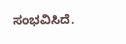ಸಂಭವಿಸಿದೆ.